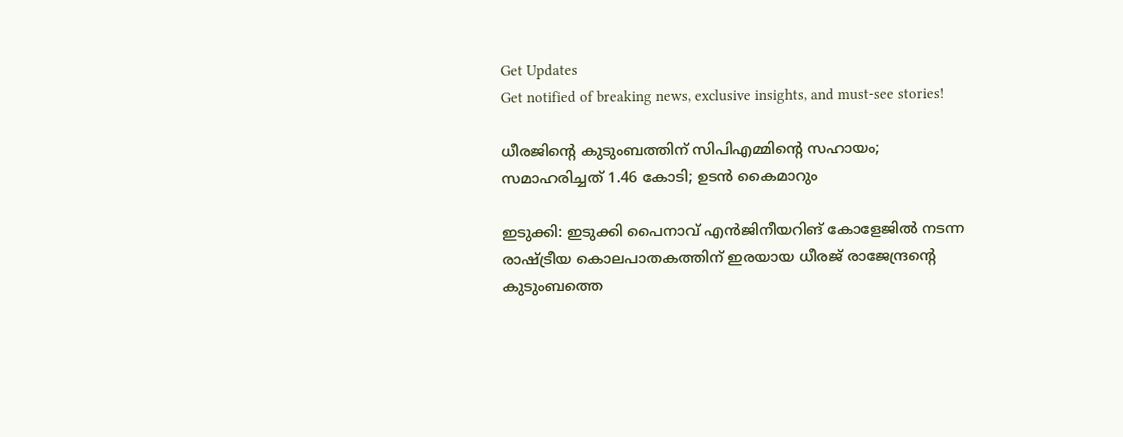Get Updates
Get notified of breaking news, exclusive insights, and must-see stories!

ധീരജിന്റെ കുടുംബത്തിന് സിപിഎമ്മിന്റെ സഹായം; സമാഹരിച്ചത് 1.46 കോടി; ഉടൻ കൈമാറും

ഇടുക്കി: ഇടുക്കി പൈനാവ് എൻജിനീയറിങ് കോളേജിൽ നടന്ന രാഷ്ട്രീയ കൊലപാതകത്തിന് ഇരയായ ധീരജ് രാജേന്ദ്രന്റെ കുടുംബത്തെ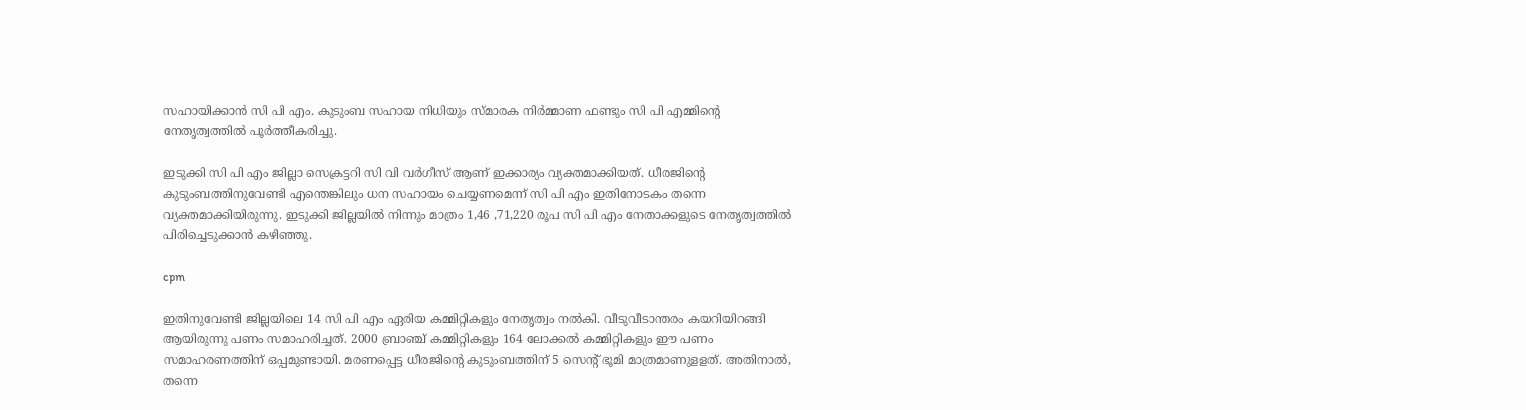സഹായിക്കാൻ സി പി എം. കുടുംബ സഹായ നിധിയും സ്മാരക നിർമ്മാണ ഫണ്ടും സി പി എമ്മിന്റെ നേതൃത്വത്തിൽ പൂർത്തീകരിച്ചു.

ഇടുക്കി സി പി എം ജില്ലാ സെക്രട്ടറി സി വി വർഗീസ് ആണ് ഇക്കാര്യം വ്യക്തമാക്കിയത്. ധീരജിന്റെ കുടുംബത്തിനുവേണ്ടി എന്തെങ്കിലും ധന സഹായം ചെയ്യണമെന്ന് സി പി എം ഇതിനോടകം തന്നെ വ്യക്തമാക്കിയിരുന്നു. ഇടുക്കി ജില്ലയിൽ നിന്നും മാത്രം 1,46 ,71,220 രൂപ സി പി എം നേതാക്കളുടെ നേതൃത്വത്തിൽ പിരിച്ചെടുക്കാൻ കഴിഞ്ഞു.

cpm

ഇതിനുവേണ്ടി ജില്ലയിലെ 14 സി പി എം ഏരിയ കമ്മിറ്റികളും നേതൃത്വം നൽകി. വീടുവീടാന്തരം കയറിയിറങ്ങി ആയിരുന്നു പണം സമാഹരിച്ചത്. 2000 ബ്രാഞ്ച് കമ്മിറ്റികളും 164 ലോക്കൽ കമ്മിറ്റികളും ഈ പണം സമാഹരണത്തിന് ഒപ്പമുണ്ടായി. മരണപ്പെട്ട ധീരജിന്റെ കുടുംബത്തിന് 5 സെന്റ് ഭൂമി മാത്രമാണുളളത്. അതിനാൽ, തന്നെ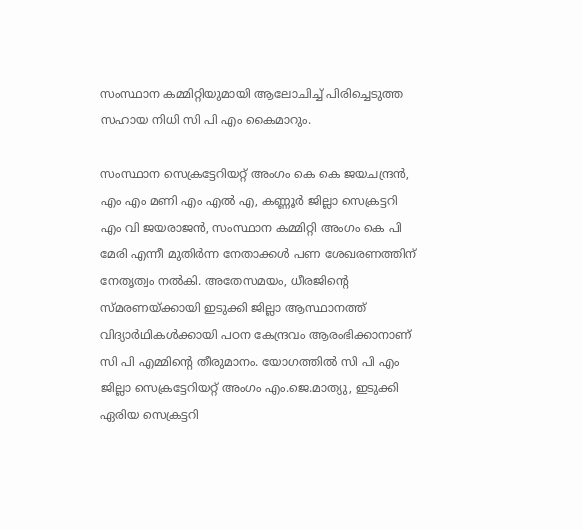സംസ്ഥാന കമ്മിറ്റിയുമായി ആലോചിച്ച് പിരിച്ചെടുത്ത സഹായ നിധി സി പി എം കൈമാറും.

സംസ്ഥാന സെക്രട്ടേറിയറ്റ് അംഗം കെ കെ ജയചന്ദ്രൻ, എം എം മണി എം എൽ എ, കണ്ണൂർ ജില്ലാ സെക്രട്ടറി എം വി ജയരാജൻ, സംസ്ഥാന കമ്മിറ്റി അംഗം കെ പി മേരി എന്നീ മുതിർന്ന നേതാക്കൾ പണ ശേഖരണത്തിന് നേതൃത്വം നൽകി. അതേസമയം, ധീരജിന്റെ സ്മരണയ്ക്കായി ഇടുക്കി ജില്ലാ ആസ്ഥാനത്ത് വിദ്യാർഥികൾക്കായി പഠന കേന്ദ്രവം ആരംഭിക്കാനാണ് സി പി എമ്മിന്റെ തീരുമാനം. യോഗത്തിൽ സി പി എം ജില്ലാ സെക്രട്ടേറിയറ്റ് അംഗം എം.ജെ.മാത്യു, ഇടുക്കി ഏരിയ സെക്രട്ടറി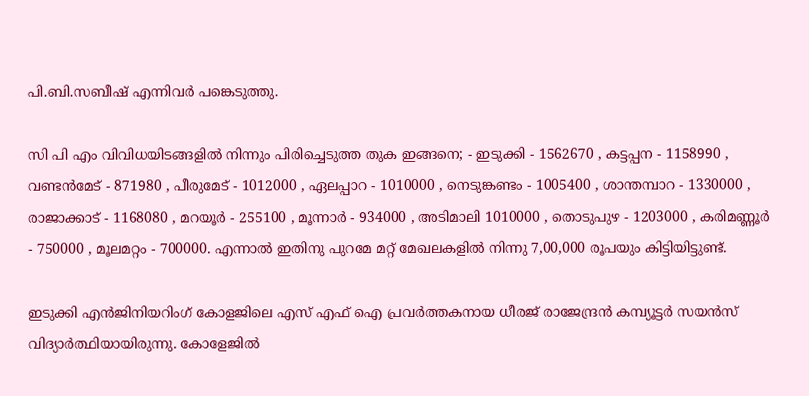പി.ബി.സബീഷ് എന്നിവർ പങ്കെടുത്തു.

സി പി എം വിവിധയിടങ്ങളിൽ നിന്നും പിരിച്ചെടുത്ത തുക ഇങ്ങനെ; - ഇടുക്കി - 1562670 , കട്ടപ്പന - 1158990 , വണ്ടൻമേട് - 871980 , പീരുമേട് - 1012000 , ഏലപ്പാറ - 1010000 , നെടുങ്കണ്ടം - 1005400 , ശാന്തമ്പാറ - 1330000 , രാജാക്കാട് - 1168080 , മറയൂർ - 255100 , മൂന്നാർ - 934000 , അടിമാലി 1010000 , തൊടുപുഴ - 1203000 , കരിമണ്ണൂർ - 750000 , മൂലമറ്റം - 700000. എന്നാൽ ഇതിനു പുറമേ മറ്റ് മേഖലകളിൽ നിന്നു 7,00,000 രൂപയും കിട്ടിയിട്ടുണ്ട്.

ഇടുക്കി എൻജിനിയറിംഗ് കോളജിലെ എസ് എഫ് ഐ പ്രവർത്തകനായ ധീരജ് രാജേന്ദ്രൻ കമ്പ്യൂട്ടർ സയൻസ് വിദ്യാർത്ഥിയായിരുന്നു. കോളേജിൽ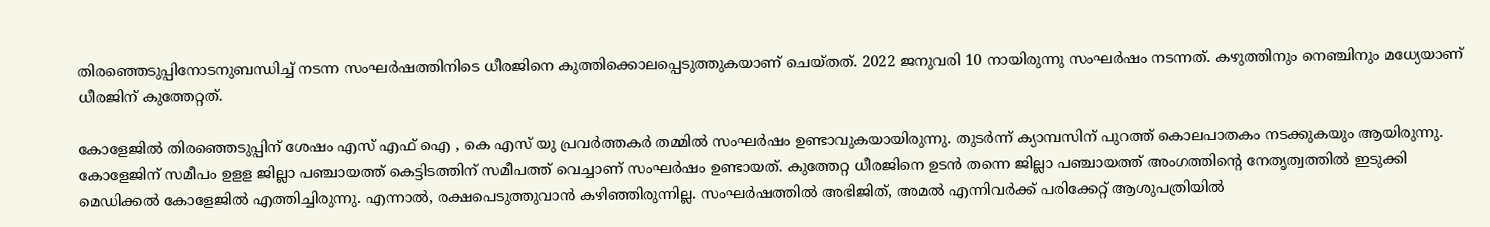തിരഞ്ഞെടുപ്പിനോടനുബന്ധിച്ച് നടന്ന സംഘർഷത്തിനിടെ ധീരജിനെ കുത്തിക്കൊലപ്പെടുത്തുകയാണ് ചെയ്തത്. 2022 ജനുവരി 10 നായിരുന്നു സംഘർഷം നടന്നത്. കഴുത്തിനും നെഞ്ചിനും മധ്യേയാണ്‌ ധീരജിന് കുത്തേറ്റത്.

കോളേജിൽ തിരഞ്ഞെടുപ്പിന് ശേഷം എസ് എഫ് ഐ , കെ എസ് യു പ്രവർത്തകർ തമ്മിൽ സംഘർഷം ഉണ്ടാവുകയായിരുന്നു. തുടർന്ന് ക്യാമ്പസിന് പുറത്ത് കൊലപാതകം നടക്കുകയും ആയിരുന്നു. കോളേജിന് സമീപം ഉളള ജില്ലാ പഞ്ചായത്ത് കെട്ടിടത്തിന് സമീപത്ത് വെച്ചാണ് സംഘർഷം ഉണ്ടായത്. കുത്തേറ്റ ധീരജിനെ ഉടൻ തന്നെ ജില്ലാ പഞ്ചായത്ത് അംഗത്തിന്റെ നേതൃത്വത്തിൽ ഇടുക്കി മെഡിക്കൽ കോളേജിൽ എത്തിച്ചിരുന്നു. എന്നാൽ, രക്ഷപെടുത്തുവാൻ കഴിഞ്ഞിരുന്നില്ല. സംഘർഷത്തിൽ അഭിജിത്, അമൽ എന്നിവർക്ക് പരിക്കേറ്റ് ആശുപത്രിയിൽ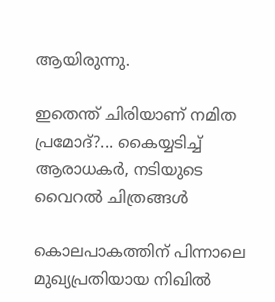ആയിരുന്നു.

ഇതെന്ത് ചിരിയാണ് നമിത പ്രമോദ്?... കൈയ്യടിച്ച് ആരാധകര്‍, നടിയുടെ വൈറല്‍ ചിത്രങ്ങള്‍

കൊലപാകത്തിന് പിന്നാലെ മുഖ്യപ്രതിയായ നിഖിൽ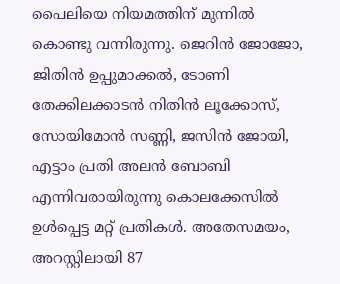പൈലിയെ നിയമത്തിന് മുന്നിൽ കൊണ്ടു വന്നിരുന്നു. ജെറിൻ ജോജോ, ജിതിൻ ഉപ്പുമാക്കൽ, ടോണി തേക്കിലക്കാടൻ നിതിൻ ലൂക്കോസ്, സോയിമോൻ സണ്ണി, ജസിൻ ജോയി, എട്ടാം പ്രതി അലൻ ബോബി എന്നിവരായിരുന്നു കൊലക്കേസിൽ ഉൾപ്പെട്ട മറ്റ് പ്രതികൾ. അതേസമയം, അറസ്റ്റിലായി 87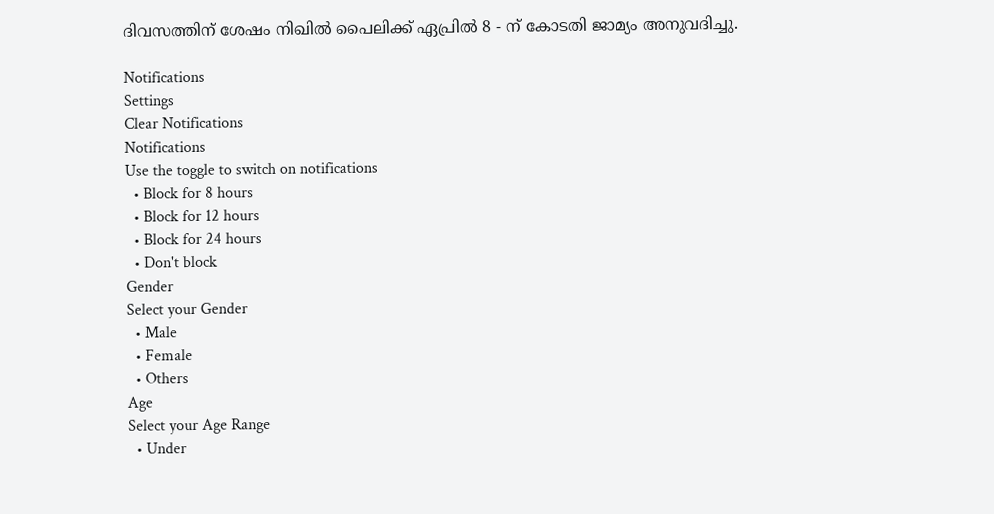ദിവസത്തിന് ശേഷം നിഖിൽ പൈലിക്ക് ഏപ്രിൽ 8 - ന് കോടതി ജാമ്യം അനുവദിച്ചു.

Notifications
Settings
Clear Notifications
Notifications
Use the toggle to switch on notifications
  • Block for 8 hours
  • Block for 12 hours
  • Block for 24 hours
  • Don't block
Gender
Select your Gender
  • Male
  • Female
  • Others
Age
Select your Age Range
  • Under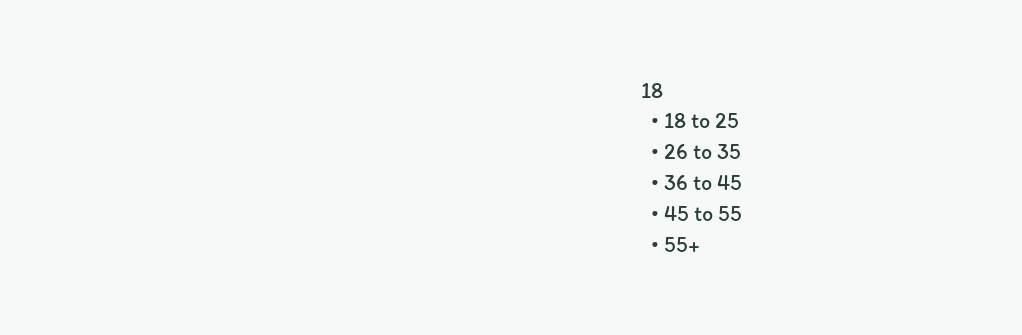18
  • 18 to 25
  • 26 to 35
  • 36 to 45
  • 45 to 55
  • 55+